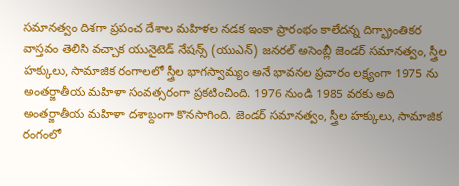సమానత్వం దిశగా ప్రపంచ దేశాల మహిళల నడక ఇంకా ప్రారంభం కాలేదన్న దిగ్భ్రాంతికర వాస్తవం తెలిసి వచ్చాక యునైటెడ్ నేషన్స్ (యుఎన్) జనరల్ అసెంబ్లీ జెండర్ సమానత్వం, స్త్రీల హక్కులు, సామాజిక రంగాలలో స్త్రీల భాగస్వామ్యం అనే భావనల ప్రచారం లక్ష్యంగా 1975 ను అంతర్జాతీయ మహిళా సంవత్సరంగా ప్రకటించింది. 1976 నుండి 1985 వరకు అది అంతర్జాతీయ మహిళా దశాబ్దంగా కొనసాగింది. జెండర్ సమానత్వం, స్త్రీల హక్కులు, సామాజిక రంగంలో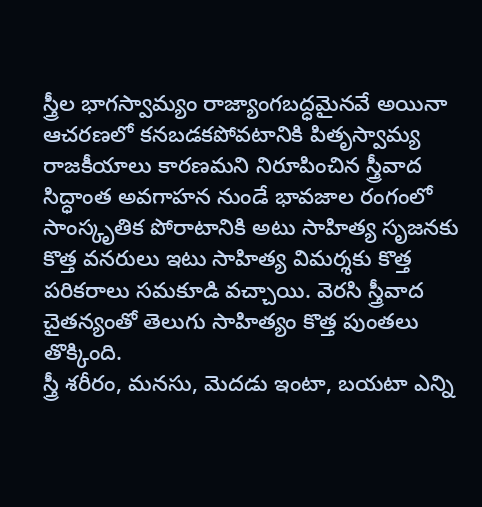స్త్రీల భాగస్వామ్యం రాజ్యాంగబద్ధమైనవే అయినా ఆచరణలో కనబడకపోవటానికి పితృస్వామ్య రాజకీయాలు కారణమని నిరూపించిన స్త్రీవాద సిద్ధాంత అవగాహన నుండే భావజాల రంగంలో సాంస్కృతిక పోరాటానికి అటు సాహిత్య సృజనకు కొత్త వనరులు ఇటు సాహిత్య విమర్శకు కొత్త పరికరాలు సమకూడి వచ్చాయి. వెరసి స్త్రీవాద చైతన్యంతో తెలుగు సాహిత్యం కొత్త పుంతలు తొక్కింది.
స్త్రీ శరీరం, మనసు, మెదడు ఇంటా, బయటా ఎన్ని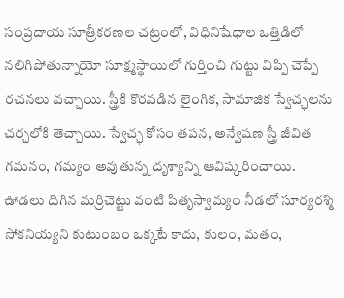సంప్రదాయ సూత్రీకరణల చట్రంలో, విధినిషేధాల ఒత్తిడిలో నలిగిపోతున్నాయో సూక్ష్మస్థాయిలో గుర్తించి గుట్టు విప్పి చెప్పే రచనలు వచ్చాయి. స్త్రీకి కొరవడిన లైంగిక, సామాజిక స్వేచ్ఛలను చర్చలోకి తెచ్చాయి. స్వేచ్ఛ కోసం తపన, అన్వేషణ స్త్రీ జీవిత గమనం, గమ్యం అవుతున్న దృశ్యాన్ని ఆవిష్కరించాయి. ఊడలు దిగిన మర్రిచెట్టు వంటి పితృస్వామ్యం నీడలో సూర్యరశ్మి సోకనియ్యని కుటుంబం ఒక్కటే కాదు, కులం, మతం,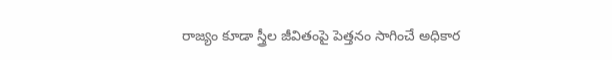రాజ్యం కూడా స్త్రీల జీవితంపై పెత్తనం సాగించే అధికార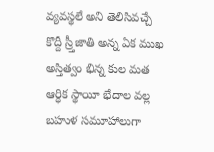వ్యవస్థలే అని తెలిసివచ్చే కొద్దీ స్ర్తీజాతి అన్న ఏక ముఖ అస్తిత్వం భిన్న కుల మత ఆర్ధిక స్థాయీ భేదాల వల్ల బహుళ సమూహాలుగా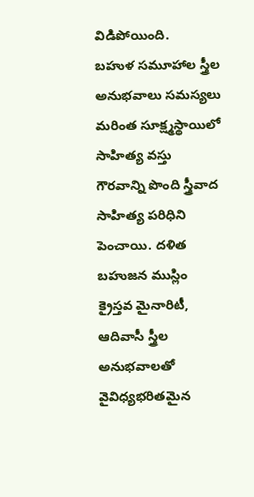విడిపోయింది.
బహుళ సమూహాల స్త్రీల అనుభవాలు సమస్యలు మరింత సూక్ష్మస్థాయిలో సాహిత్య వస్తు గౌరవాన్ని పొంది స్త్రీవాద సాహిత్య పరిధిని పెంచాయి. దళిత బహుజన ముస్లిం క్రైస్తవ మైనారిటీ, ఆదివాసీ స్త్రీల అనుభవాలతో వైవిధ్యభరితమైన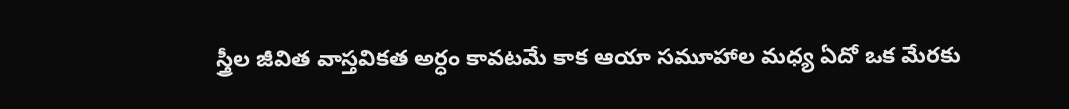స్త్రీల జీవిత వాస్తవికత అర్ధం కావటమే కాక ఆయా సమూహాల మధ్య ఏదో ఒక మేరకు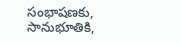సంభాషణకు, సానుభూతికి,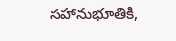సహానుభూతికి,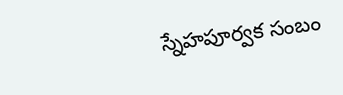స్నేహపూర్వక సంబం